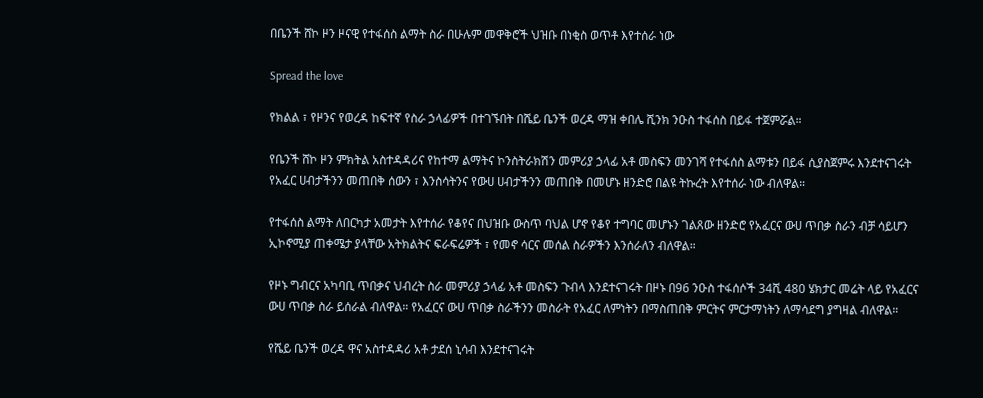በቤንች ሸኮ ዞን ዞናዊ የተፋሰስ ልማት ስራ በሁሉም መዋቅሮች ህዝቡ በነቂስ ወጥቶ እየተሰራ ነው

Spread the love

የክልል ፣ የዞንና የወረዳ ከፍተኛ የስራ ኃላፊዎች በተገኙበት በሼይ ቤንች ወረዳ ማዝ ቀበሌ ሺንክ ንዑስ ተፋሰስ በይፋ ተጀምሯል።

የቤንች ሸኮ ዞን ምክትል አስተዳዳሪና የከተማ ልማትና ኮንስትራክሽን መምሪያ ኃላፊ አቶ መስፍን መንገሻ የተፋሰስ ልማቱን በይፋ ሲያስጀምሩ እንደተናገሩት የአፈር ሀብታችንን መጠበቅ ሰውን ፣ እንስሳትንና የውሀ ሀብታችንን መጠበቅ በመሆኑ ዘንድሮ በልዩ ትኩረት እየተሰራ ነው ብለዋል።

የተፋሰስ ልማት ለበርካታ አመታት እየተሰራ የቆየና በህዝቡ ውስጥ ባህል ሆኖ የቆየ ተግባር መሆኑን ገልጸው ዘንድሮ የአፈርና ውሀ ጥበቃ ስራን ብቻ ሳይሆን ኢኮኖሚያ ጠቀሜታ ያላቸው አትክልትና ፍራፍሬዎች ፣ የመኖ ሳርና መሰል ስራዎችን እንሰራለን ብለዋል።

የዞኑ ግብርና አካባቢ ጥበቃና ህብረት ስራ መምሪያ ኃላፊ አቶ መስፍን ጉብላ እንደተናገሩት በዞኑ በ96 ንዑስ ተፋሰሶች 34ሺ 480 ሄክታር መሬት ላይ የአፈርና ውሀ ጥበቃ ስራ ይሰራል ብለዋል። የአፈርና ውሀ ጥበቃ ስራችንን መስራት የአፈር ለምነትን በማስጠበቅ ምርትና ምርታማነትን ለማሳደግ ያግዛል ብለዋል።

የሼይ ቤንች ወረዳ ዋና አስተዳዳሪ አቶ ታደሰ ኒሳብ እንደተናገሩት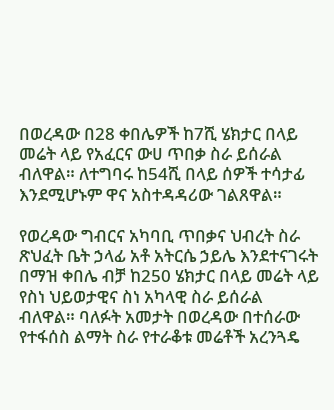በወረዳው በ28 ቀበሌዎች ከ7ሺ ሄክታር በላይ መሬት ላይ የአፈርና ውሀ ጥበቃ ስራ ይሰራል ብለዋል። ለተግባሩ ከ54ሺ በላይ ሰዎች ተሳታፊ እንደሚሆኑም ዋና አስተዳዳሪው ገልጸዋል።

የወረዳው ግብርና አካባቢ ጥበቃና ህብረት ስራ ጽህፈት ቤት ኃላፊ አቶ አትርሴ ኃይሌ እንደተናገሩት በማዝ ቀበሌ ብቻ ከ250 ሄክታር በላይ መሬት ላይ የስነ ህይወታዊና ስነ አካላዊ ስራ ይሰራል ብለዋል። ባለፉት አመታት በወረዳው በተሰራው የተፋሰስ ልማት ስራ የተራቆቱ መሬቶች አረንጓዴ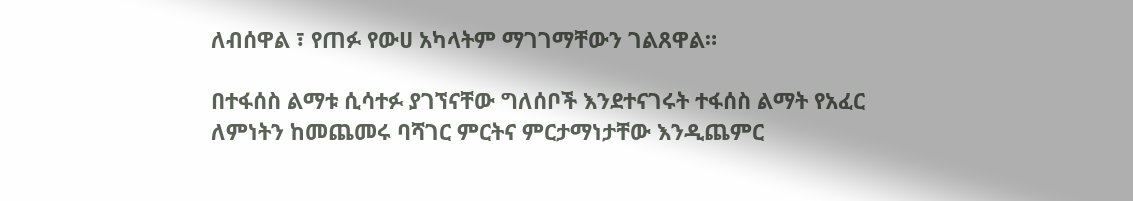ለብሰዋል ፣ የጠፉ የውሀ አካላትም ማገገማቸውን ገልጸዋል።

በተፋሰስ ልማቱ ሲሳተፉ ያገኘናቸው ግለሰቦች እንደተናገሩት ተፋሰስ ልማት የአፈር ለምነትን ከመጨመሩ ባሻገር ምርትና ምርታማነታቸው እንዲጨምር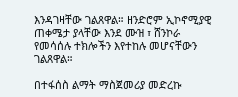እንዳገዛቸው ገልጸዋል። ዘንድሮም ኢኮኖሚያዊ ጠቀሜታ ያላቸው እንደ ሙዝ ፣ ሸንኮራ የመሳሰሉ ተክሎችን እየተከሉ መሆናቸውን ገልጸዋል።

በተፋሰስ ልማት ማስጀመሪያ መድረኩ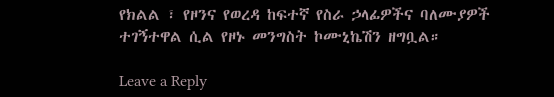የክልል ፣ የዞንና የወረዳ ከፍተኛ የስራ ኃላፊዎችና ባለሙያዎች ተገኝተዋል ሲል የዞኑ መንግስት ኮሙኒኬሽን ዘግቧል።

Leave a Reply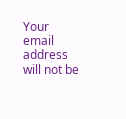Your email address will not be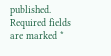published. Required fields are marked *